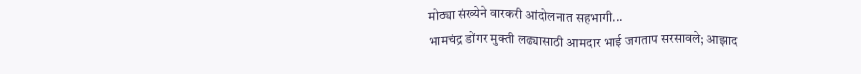मोठ्या संख्येने वारकरी आंदोलनात सहभागी...
भामचंद्र डोंगर मुक्ती लढ्यासाठी आमदार भाई जगताप सरसावले; आझाद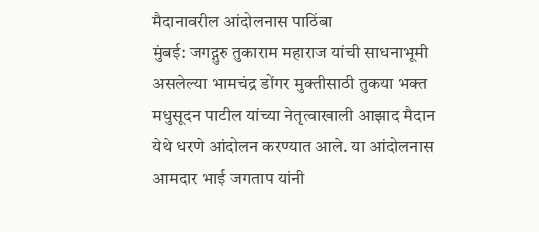मैदानावरील आंदोलनास पाठिंबा
मुंबई: जगद्गुरु तुकाराम महाराज यांची साधनाभूमी असलेल्या भामचंद्र डोंगर मुक्तीसाठी तुकया भक्त मधुसूदन पाटील यांच्या नेतृत्वाखाली आझाद मैदान येथे धरणे आंदोलन करण्यात आले. या आंदोलनास आमदार भाई जगताप यांनी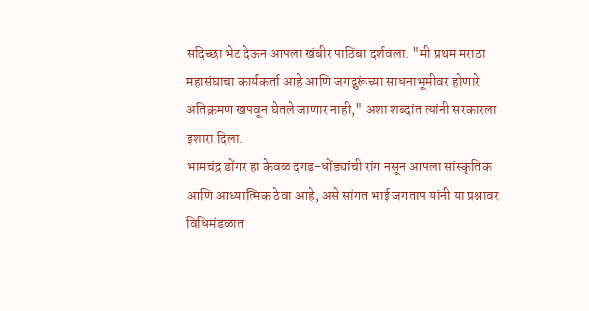सदिच्छा भेट देऊन आपला खंबीर पाठिंबा दर्शवला. "मी प्रथम मराठा महासंघाचा कार्यकर्ता आहे आणि जगद्गुरूंच्या साधनाभूमीवर होणारे अतिक्रमण खपवून घेतले जाणार नाही," अशा शब्दांत त्यांनी सरकारला इशारा दिला.
भामचंद्र डोंगर हा केवळ दगड-धोंड्यांची रांग नसून आपला सांस्कृतिक आणि आध्यात्मिक ठेवा आहे, असे सांगत भाई जगताप यांनी या प्रश्नावर विधिमंडळात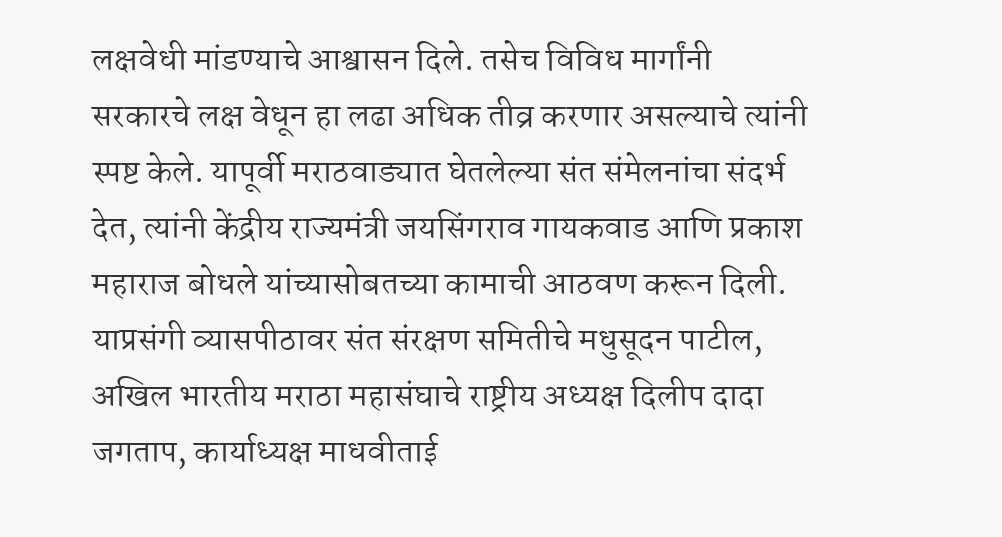लक्षवेधी मांडण्याचे आश्वासन दिले. तसेच विविध मार्गांनी सरकारचे लक्ष वेधून हा लढा अधिक तीव्र करणार असल्याचे त्यांनी स्पष्ट केले. यापूर्वी मराठवाड्यात घेतलेल्या संत संमेलनांचा संदर्भ देत, त्यांनी केंद्रीय राज्यमंत्री जयसिंगराव गायकवाड आणि प्रकाश महाराज बोधले यांच्यासोबतच्या कामाची आठवण करून दिली. याप्रसंगी व्यासपीठावर संत संरक्षण समितीचे मधुसूदन पाटील, अखिल भारतीय मराठा महासंघाचे राष्ट्रीय अध्यक्ष दिलीप दादा जगताप, कार्याध्यक्ष माधवीताई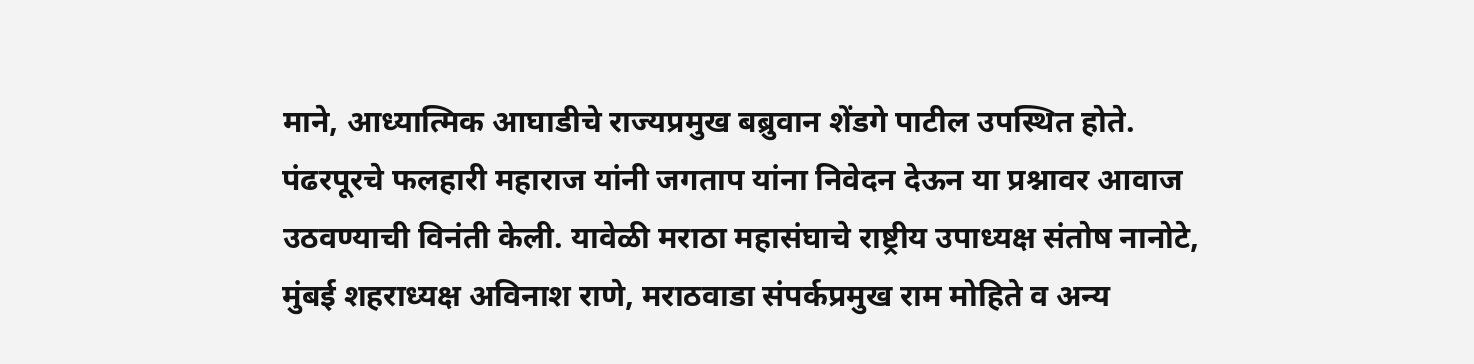माने, आध्यात्मिक आघाडीचे राज्यप्रमुख बब्रुवान शेंडगे पाटील उपस्थित होते. पंढरपूरचे फलहारी महाराज यांनी जगताप यांना निवेदन देऊन या प्रश्नावर आवाज उठवण्याची विनंती केली. यावेळी मराठा महासंघाचे राष्ट्रीय उपाध्यक्ष संतोष नानोटे, मुंबई शहराध्यक्ष अविनाश राणे, मराठवाडा संपर्कप्रमुख राम मोहिते व अन्य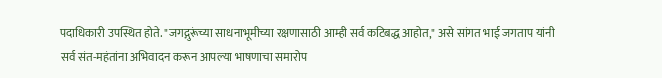पदाधिकारी उपस्थित होते. "जगद्गुरूंच्या साधनाभूमीच्या रक्षणासाठी आम्ही सर्व कटिबद्ध आहोत," असे सांगत भाई जगताप यांनी सर्व संत-महंतांना अभिवादन करून आपल्या भाषणाचा समारोप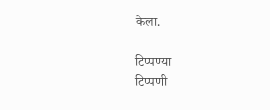केला.

टिप्पण्या
टिप्पणी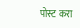पोस्ट करा